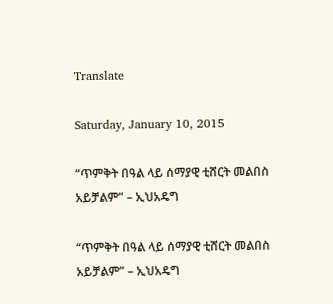Translate

Saturday, January 10, 2015

“ጥምቅት በዓል ላይ ሰማያዊ ቲሸርት መልበስ አይቻልም” – ኢህአዴግ

“ጥምቅት በዓል ላይ ሰማያዊ ቲሸርት መልበስ አይቻልም” – ኢህአዴግ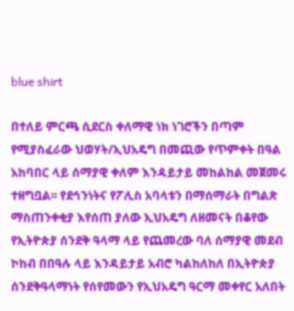blue shirt

በተለይ ምርጫ ሲደርስ ቀለማዊ ነክ ነገሮችን በጣም የሚያስፈራው ህወሃት/ኢህአዴግ በመጪው የጥምቀት በዓል አከባበር ላይ ሰማያዊ ቀለም እንዳይታይ መከልከል መጀመሩ ተዘግቧል፡፡ የደኅንነትና የፖሊስ አባላቱን በማሰማራት በግልጽ ማስጠንቀቂያ እየሰጠ ያለው ኢህአዴግ ለዘመናት በቆየው የኢትዮጵያ ሰንደቅ ዓላማ ላይ የጨመረው ባለ ሰማያዊ መደብ ኮከብ በበዓሉ ላይ እንዳይታይ አብሮ ካልከለከለ በኢትዮጵያ ሰንደቅዓላማነት የሰየመውን የኢህአዴግ ዓርማ መቀየር አለበት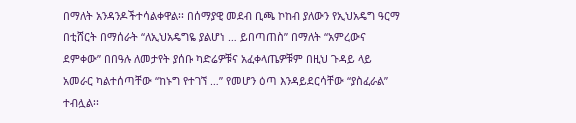በማለት አንዳንዶችተሳልቀዋል፡፡ በሰማያዊ መደብ ቢጫ ኮከብ ያለውን የኢህአዴግ ዓርማ በቲሸርት በማሰራት “ለኢህአዴግዬ ያልሆነ … ይበጣጠስ” በማለት “አምረውና ደምቀው” በበዓሉ ለመታየት ያሰቡ ካድሬዎቹና አፈቀላጤዎቹም በዚህ ጉዳይ ላይ አመራር ካልተሰጣቸው “ከኑግ የተገኘ …” የመሆን ዕጣ እንዳይደርሳቸው “ያስፈራል” ተብሏል፡፡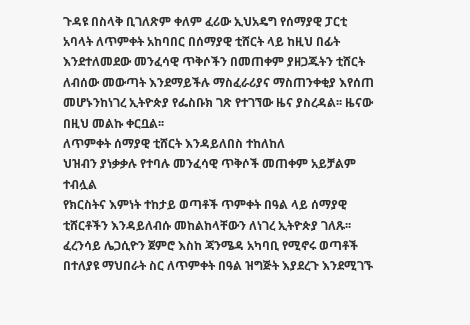ጉዳዩ በስላቅ ቢገለጽም ቀለም ፈሪው ኢህአዴግ የሰማያዊ ፓርቲ አባላት ለጥምቀት አከባበር በሰማያዊ ቲሸርት ላይ ከዚህ በፊት እንደተለመደው መንፈሳዊ ጥቅሶችን በመጠቀም ያዘጋጁትን ቲሸርት ለብሰው መውጣት እንደማይችሉ ማስፈራሪያና ማስጠንቀቂያ እየሰጠ መሆኑንከነገረ ኢትዮጵያ የፌስቡክ ገጽ የተገኘው ዜና ያስረዳል፡፡ ዜናው በዚህ መልኩ ቀርቧል፡፡
ለጥምቀት ሰማያዊ ቲሸርት እንዳይለበስ ተከለከለ
ህዝብን ያነቃቃሉ የተባሉ መንፈሳዊ ጥቅሶች መጠቀም አይቻልም ተብሏል
የክርስትና እምነት ተከታይ ወጣቶች ጥምቀት በዓል ላይ ሰማያዊ ቲሸርቶችን እንዳይለብሱ መከልከላቸውን ለነገረ ኢትዮጵያ ገለጹ፡፡ ፈረንሳይ ሌጋሲዮን ጀምሮ እስከ ጃንሜዳ አካባቢ የሚኖሩ ወጣቶች በተለያዩ ማህበራት ስር ለጥምቀት በዓል ዝግጅት እያደረጉ እንደሚገኙ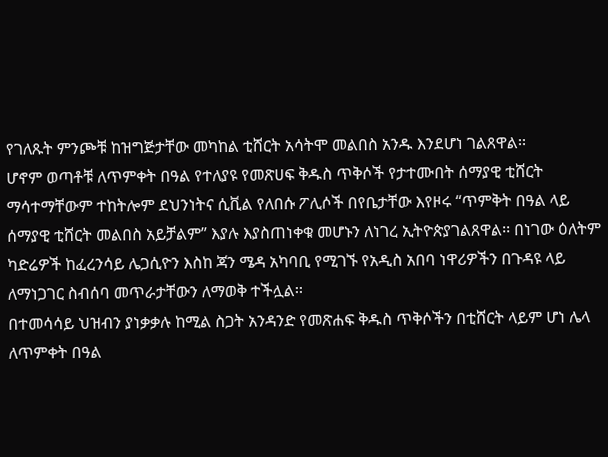የገለጹት ምንጮቹ ከዝግጅታቸው መካከል ቲሸርት አሳትሞ መልበስ አንዱ እንደሆነ ገልጸዋል፡፡
ሆኖም ወጣቶቹ ለጥምቀት በዓል የተለያዩ የመጽሀፍ ቅዱስ ጥቅሶች የታተሙበት ሰማያዊ ቲሸርት ማሳተማቸውም ተከትሎም ደህንነትና ሲቪል የለበሱ ፖሊሶች በየቤታቸው እየዞሩ “ጥምቅት በዓል ላይ ሰማያዊ ቲሸርት መልበስ አይቻልም” እያሉ እያስጠነቀቁ መሆኑን ለነገረ ኢትዮጵያገልጸዋል፡፡ በነገው ዕለትም ካድሬዎች ከፈረንሳይ ሌጋሲዮን እስከ ጃን ሜዳ አካባቢ የሚገኙ የአዲስ አበባ ነዋሪዎችን በጉዳዩ ላይ ለማነጋገር ስብሰባ መጥራታቸውን ለማወቅ ተችሏል፡፡
በተመሳሳይ ህዝብን ያነቃቃሉ ከሚል ስጋት አንዳንድ የመጽሐፍ ቅዱስ ጥቅሶችን በቲሸርት ላይም ሆነ ሌላ ለጥምቀት በዓል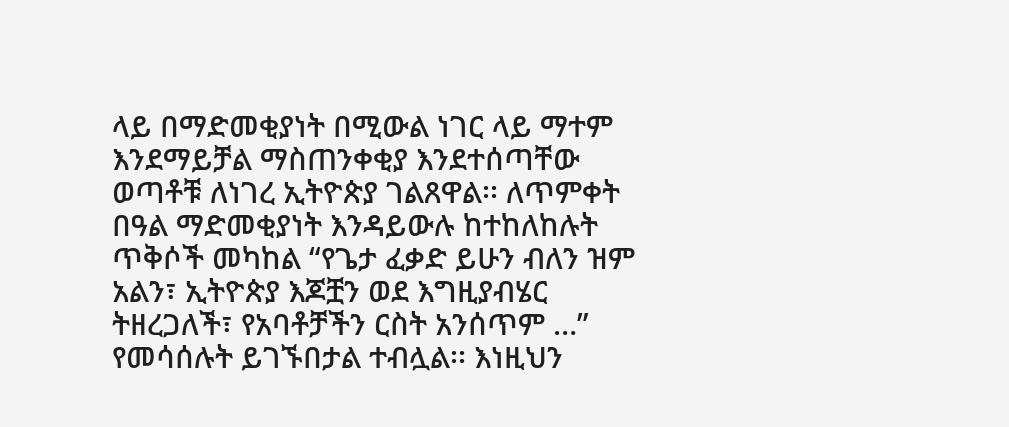ላይ በማድመቂያነት በሚውል ነገር ላይ ማተም እንደማይቻል ማስጠንቀቂያ እንደተሰጣቸው ወጣቶቹ ለነገረ ኢትዮጵያ ገልጸዋል፡፡ ለጥምቀት በዓል ማድመቂያነት እንዳይውሉ ከተከለከሉት ጥቅሶች መካከል “የጌታ ፈቃድ ይሁን ብለን ዝም አልን፣ ኢትዮጵያ እጆቿን ወደ እግዚያብሄር ትዘረጋለች፣ የአባቶቻችን ርስት አንሰጥም …” የመሳሰሉት ይገኙበታል ተብሏል፡፡ እነዚህን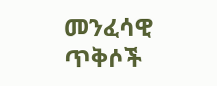መንፈሳዊ ጥቅሶች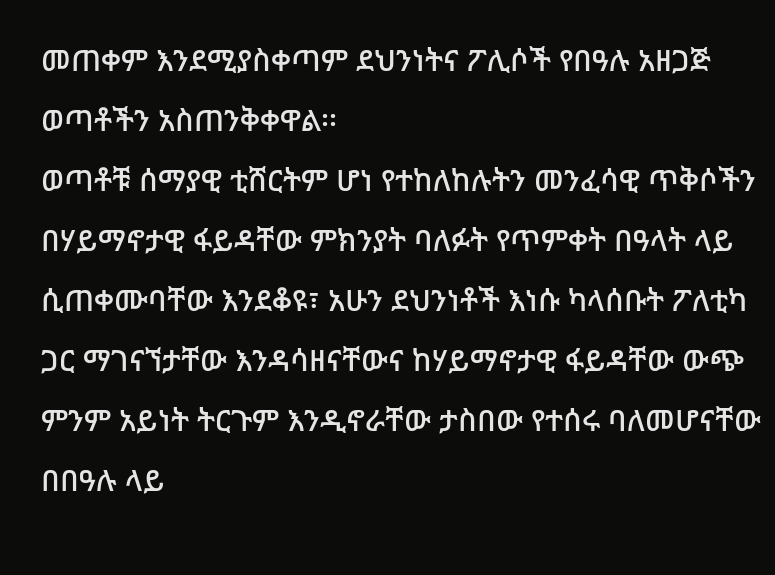መጠቀም እንደሚያስቀጣም ደህንነትና ፖሊሶች የበዓሉ አዘጋጅ ወጣቶችን አስጠንቅቀዋል፡፡
ወጣቶቹ ሰማያዊ ቲሸርትም ሆነ የተከለከሉትን መንፈሳዊ ጥቅሶችን በሃይማኖታዊ ፋይዳቸው ምክንያት ባለፉት የጥምቀት በዓላት ላይ ሲጠቀሙባቸው እንደቆዩ፣ አሁን ደህንነቶች እነሱ ካላሰቡት ፖለቲካ ጋር ማገናኘታቸው እንዳሳዘናቸውና ከሃይማኖታዊ ፋይዳቸው ውጭ ምንም አይነት ትርጉም እንዲኖራቸው ታስበው የተሰሩ ባለመሆናቸው በበዓሉ ላይ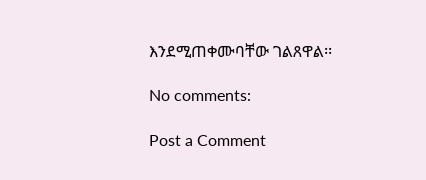እንደሚጠቀሙባቸው ገልጸዋል፡፡

No comments:

Post a Comment